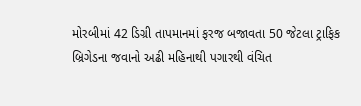મોરબીમાં 42 ડિગ્રી તાપમાનમાં ફરજ બજાવતા 50 જેટલા ટ્રાફિક બ્રિગેડના જવાનો અઢી મહિનાથી પગારથી વંચિત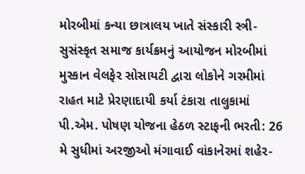મોરબીમાં કન્યા છાત્રાલય ખાતે સંસ્કારી સ્ત્રી-સુસંસ્કૃત સમાજ કાર્યક્રમનું આયોજન મોરબીમાં મુસ્કાન વેલફેર સોસાયટી દ્વારા લોકોને ગરમીમાં રાહત માટે પ્રેરણાદાયી કર્યા ટંકારા તાલુકામાં પી.એમ. પોષણ યોજના હેઠળ સ્ટાફની ભરતી: 26 મે સુધીમાં અરજીઓ મંગાવાઈ વાંકાનેરમાં શહેર-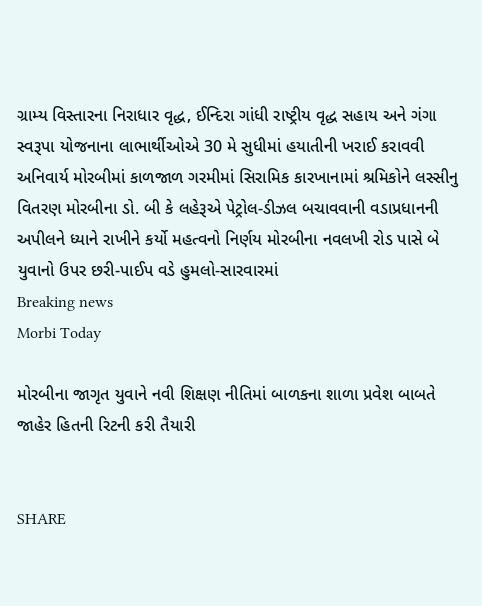ગ્રામ્ય વિસ્તારના નિરાધાર વૃદ્ધ, ઈન્દિરા ગાંધી રાષ્ટ્રીય વૃદ્ધ સહાય અને ગંગા સ્વરૂપા યોજનાના લાભાર્થીઓએ 30 મે સુધીમાં હયાતીની ખરાઈ કરાવવી અનિવાર્ય મોરબીમાં કાળજાળ ગરમીમાં સિરામિક કારખાનામાં શ્રમિકોને લસ્સીનુ વિતરણ મોરબીના ડો. બી કે લહેરૂએ પેટ્રોલ-ડીઝલ બચાવવાની વડાપ્રધાનની અપીલને ધ્યાને રાખીને કર્યો મહત્વનો નિર્ણય મોરબીના નવલખી રોડ પાસે બે યુવાનો ઉપર છરી-પાઈપ વડે હુમલો-સારવારમાં
Breaking news
Morbi Today

મોરબીના જાગૃત યુવાને નવી શિક્ષણ નીતિમાં બાળકના શાળા પ્રવેશ બાબતે જાહેર હિતની રિટની કરી તૈયારી


SHARE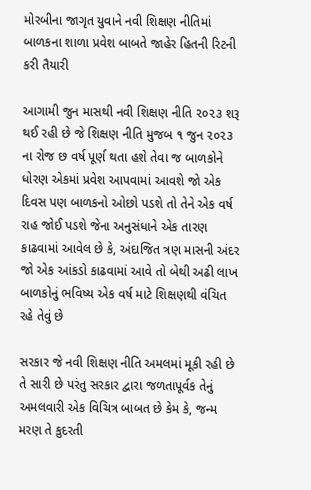મોરબીના જાગૃત યુવાને નવી શિક્ષણ નીતિમાં બાળકના શાળા પ્રવેશ બાબતે જાહેર હિતની રિટની કરી તૈયારી

આગામી જુન માસથી નવી શિક્ષણ નીતિ ૨૦૨૩ શરૂ થઈ રહી છે જે શિક્ષણ નીતિ મુજબ ૧ જુન ૨૦૨૩ ના રોજ છ વર્ષ પૂર્ણ થતા હશે તેવા જ બાળકોને ધોરણ એકમાં પ્રવેશ આપવામાં આવશે જો એક દિવસ પણ બાળકનો ઓછો પડશે તો તેને એક વર્ષ રાહ જોઈ પડશે જેના અનુસંધાને એક તારણ કાઢવામાં આવેલ છે કે, અંદાજિત ત્રણ માસની અંદર જો એક આંકડો કાઢવામાં આવે તો બેથી અઢી લાખ બાળકોનું ભવિષ્ય એક વર્ષ માટે શિક્ષણથી વંચિત રહે તેવું છે

સરકાર જે નવી શિક્ષણ નીતિ અમલમાં મૂકી રહી છે તે સારી છે પરંતુ સરકાર દ્વારા જળતાપૂર્વક તેનું  અમલવારી એક વિચિત્ર બાબત છે કેમ કે, જન્મ મરણ તે કુદરતી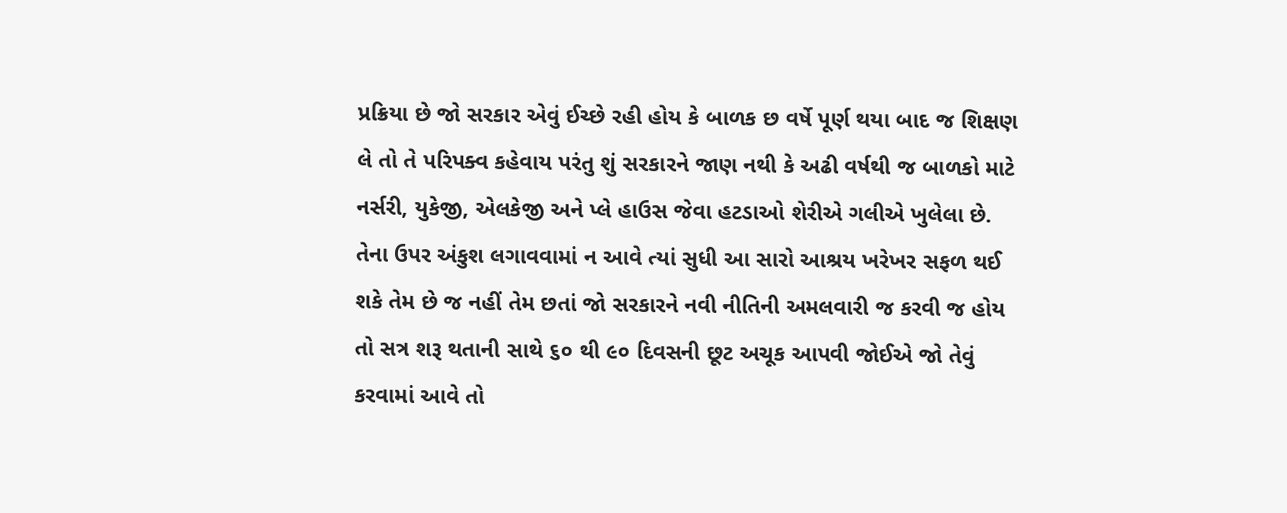પ્રક્રિયા છે જો સરકાર એવું ઈચ્છે રહી હોય કે બાળક છ વર્ષે પૂર્ણ થયા બાદ જ શિક્ષણ લે તો તે પરિપક્વ કહેવાય પરંતુ શું સરકારને જાણ નથી કે અઢી વર્ષથી જ બાળકો માટે નર્સરી, યુકેજી, એલકેજી અને પ્લે હાઉસ જેવા હટડાઓ શેરીએ ગલીએ ખુલેલા છે. તેના ઉપર અંકુશ લગાવવામાં ન આવે ત્યાં સુધી આ સારો આશ્રય ખરેખર સફળ થઈ શકે તેમ છે જ નહીં તેમ છતાં જો સરકારને નવી નીતિની અમલવારી જ કરવી જ હોય તો સત્ર શરૂ થતાની સાથે ૬૦ થી ૯૦ દિવસની છૂટ અચૂક આપવી જોઈએ જો તેવું કરવામાં આવે તો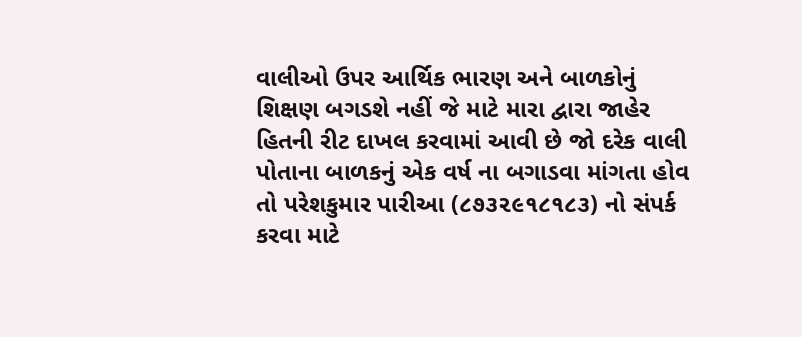વાલીઓ ઉપર આર્થિક ભારણ અને બાળકોનું શિક્ષણ બગડશે નહીં જે માટે મારા દ્વારા જાહેર હિતની રીટ દાખલ કરવામાં આવી છે જો દરેક વાલી પોતાના બાળકનું એક વર્ષ ના બગાડવા માંગતા હોવ તો પરેશકુમાર પારીઆ (૮૭૩૨૯૧૮૧૮૩) નો સંપર્ક કરવા માટે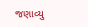જણાવ્યુ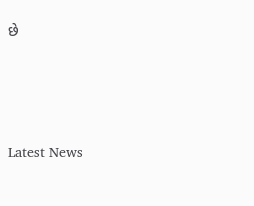છે






Latest News